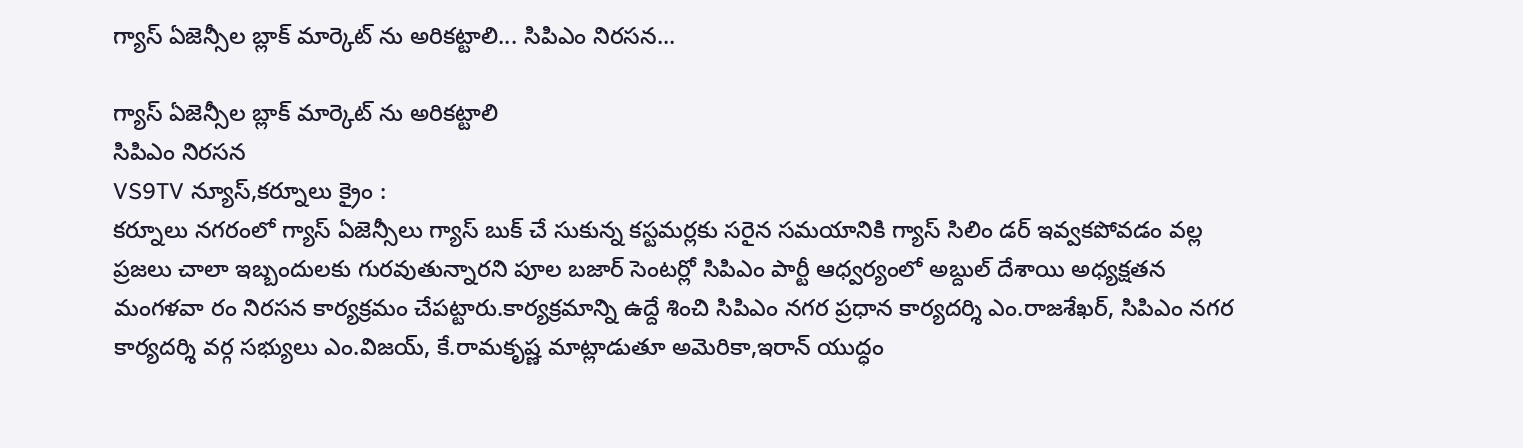గ్యాస్ ఏజెన్సీల బ్లాక్ మార్కెట్ ను అరికట్టాలి... సిపిఎం నిరసన...

గ్యాస్ ఏజెన్సీల బ్లాక్ మార్కెట్ ను అరికట్టాలి
సిపిఎం నిరసన
VS9TV న్యూస్,కర్నూలు క్రైం :
కర్నూలు నగరంలో గ్యాస్ ఏజెన్సీలు గ్యాస్ బుక్ చే సుకున్న కస్టమర్లకు సరైన సమయానికి గ్యాస్ సిలిం డర్ ఇవ్వకపోవడం వల్ల ప్రజలు చాలా ఇబ్బందులకు గురవుతున్నారని పూల బజార్ సెంటర్లో సిపిఎం పార్టీ ఆధ్వర్యంలో అబ్దుల్ దేశాయి అధ్యక్షతన మంగళవా రం నిరసన కార్యక్రమం చేపట్టారు.కార్యక్రమాన్ని ఉద్దే శించి సిపిఎం నగర ప్రధాన కార్యదర్శి ఎం.రాజశేఖర్, సిపిఎం నగర కార్యదర్శి వర్గ సభ్యులు ఎం.విజయ్, కే.రామకృష్ణ మాట్లాడుతూ అమెరికా,ఇరాన్ యుద్ధం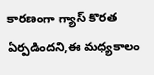కారణంగా గ్యాస్ కొరత ఏర్పడిందని,ఈ మధ్యకాలం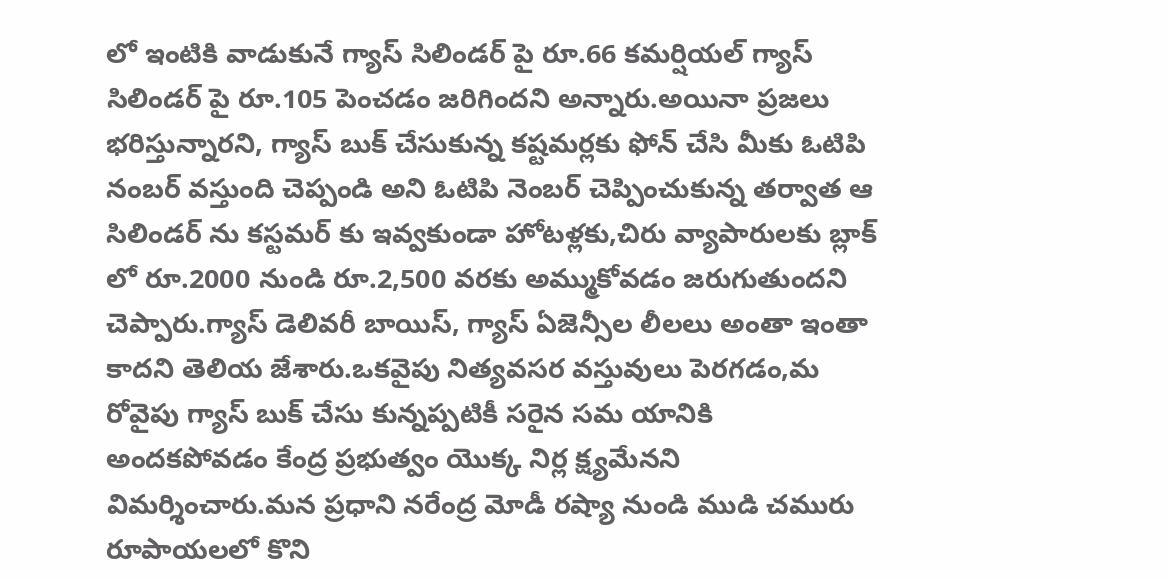లో ఇంటికి వాడుకునే గ్యాస్ సిలిండర్ పై రూ.66 కమర్షియల్ గ్యాస్ సిలిండర్ పై రూ.105 పెంచడం జరిగిందని అన్నారు.అయినా ప్రజలు భరిస్తున్నారని, గ్యాస్ బుక్ చేసుకున్న కష్టమర్లకు ఫోన్ చేసి మీకు ఓటిపి నంబర్ వస్తుంది చెప్పండి అని ఓటిపి నెంబర్ చెప్పించుకున్న తర్వాత ఆ సిలిండర్ ను కస్టమర్ కు ఇవ్వకుండా హోటళ్లకు,చిరు వ్యాపారులకు బ్లాక్ లో రూ.2000 నుండి రూ.2,500 వరకు అమ్ముకోవడం జరుగుతుందని చెప్పారు.గ్యాస్ డెలివరీ బాయిస్, గ్యాస్ ఏజెన్సీల లీలలు అంతా ఇంతా కాదని తెలియ జేశారు.ఒకవైపు నిత్యవసర వస్తువులు పెరగడం,మ రోవైపు గ్యాస్ బుక్ చేసు కున్నప్పటికీ సరైన సమ యానికి అందకపోవడం కేంద్ర ప్రభుత్వం యొక్క నిర్ల క్ష్యమేనని విమర్శించారు.మన ప్రధాని నరేంద్ర మోడీ రష్యా నుండి ముడి చమురు రూపాయలలో కొని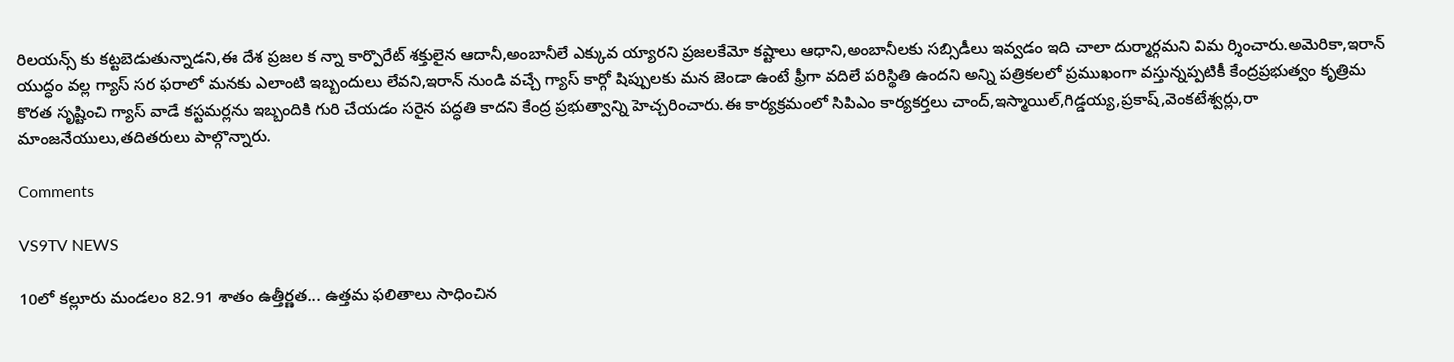రిలయన్స్ కు కట్టబెడుతున్నాడని,ఈ దేశ ప్రజల క న్నా కార్పొరేట్ శక్తులైన ఆదానీ,అంబానీలే ఎక్కువ య్యారని ప్రజలకేమో కష్టాలు ఆధాని,అంబానీలకు సబ్సిడీలు ఇవ్వడం ఇది చాలా దుర్మార్గమని విమ ర్శించారు.అమెరికా,ఇరాన్ యుద్ధం వల్ల గ్యాస్ సర ఫరాలో మనకు ఎలాంటి ఇబ్బందులు లేవని,ఇరాన్ నుండి వచ్చే గ్యాస్ కార్గో షిప్పులకు మన జెండా ఉంటే ఫ్రీగా వదిలే పరిస్థితి ఉందని అన్ని పత్రికలలో ప్రముఖంగా వస్తున్నప్పటికీ కేంద్రప్రభుత్వం కృత్రిమ కొరత సృష్టించి గ్యాస్ వాడే కస్టమర్లను ఇబ్బందికి గురి చేయడం సరైన పద్ధతి కాదని కేంద్ర ప్రభుత్వాన్ని హెచ్చరించారు.ఈ కార్యక్రమంలో సిపిఎం కార్యకర్తలు చాంద్,ఇస్మాయిల్,గిడ్డయ్య,ప్రకాష్,వెంకటేశ్వర్లు,రా మాంజనేయులు,తదితరులు పాల్గొన్నారు.

Comments

VS9TV NEWS

10లో కల్లూరు మండలం 82.91 శాతం ఉత్తీర్ణత... ఉత్తమ ఫలితాలు సాధించిన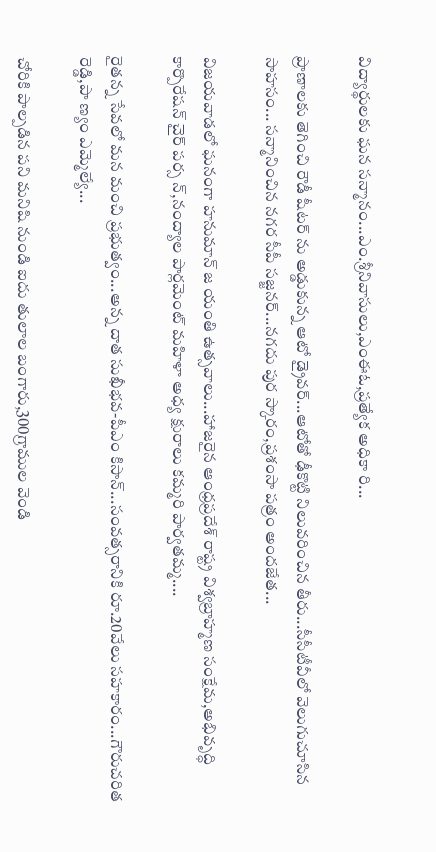విద్యార్థులకు ఘన సన్మానం...ఎం.శ్రీనివాసులు,ఎంఈఓ,ప్రత్యేక అధికా రి...

ప్రాణాలకు తెగించి రౌడీ షీటర్ ను అడ్డుకున్న ఆటో డ్రైవర్...ఆటోతో ఢీకొట్టి నిలువరించిన తీరు...సీసీటీవీలో వెలుగుచూసిన సాహసం... సన్మానించిన నగర సీపీ సజ్జనర్...నగదు పుర స్కారం,ప్రశంసా పత్రం అందజేత...

విజయవాడలో ఘనంగా హనుమాన్ జ యంతి ఉత్సవాలు...హాజరైన ఆంధ్రప్రదేశ్ రాష్ట్ర విశ్వబ్రాహ్మణ సంక్షేమ,అభివృద్ధి కార్పొరేషన్ చైర్ పర్స న్,నంద్యాల పార్లమెంట్ మహిళా అధ్య క్షురాలు కమ్మరి పార్వతమ్మ....

రైతన్న సేవలో మన మంచి ప్రభుత్వం...అన్న దాత సుఖీభవ-పీఎం కిసాన్...సంవత్సరానికి రూ.20వేలు సహకారం...గౌరుచరిత రెడ్డి,పా ణ్యం ఎమ్మెల్యే...

చోరికి పాల్పడిన పని మనిషి నుండి ఐదు తులాల బంగారు,300గ్రాముల వెండి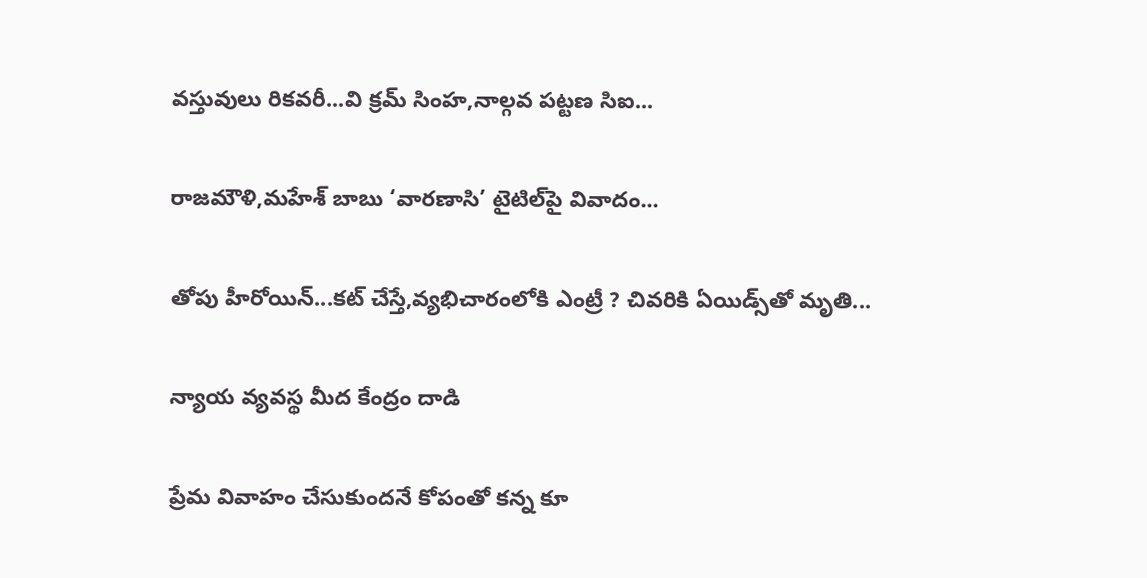వస్తువులు రికవరీ...వి క్రమ్ సింహ,నాల్గవ పట్టణ సిఐ...

రాజమౌళి,మహేశ్ బాబు ‘వారణాసి’ టైటిల్‌పై వివాదం...

తోపు హీరోయిన్...కట్ చేస్తే,వ్యభిచారంలోకి ఎంట్రీ ? చివరికి ఏయిడ్స్‌తో మృతి...

న్యాయ వ్యవస్థ మీద కేంద్రం దాడి

ప్రేమ వివాహం చేసుకుందనే కోపంతో కన్న కూ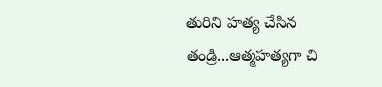తురిని హత్య చేసిన తండ్రి...ఆత్మహత్యగా చి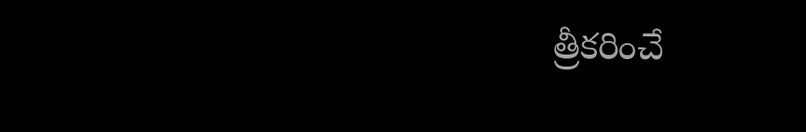త్రీకరించే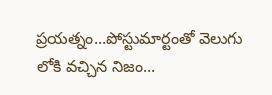ప్రయత్నం...పోస్టుమార్టంతో వెలుగు లోకి వచ్చిన నిజం...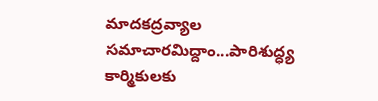మాదకద్రవ్యాల సమాచారమిద్దాం...పారిశుద్ధ్య కార్మికులకు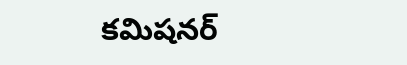కమిషనర్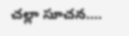చల్లా సూచన....